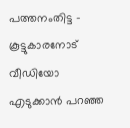പത്തനംതിട്ട – കൂട്ടുകാരനോട് വീഡിയോ എടുക്കാൻ പറഞ്ഞ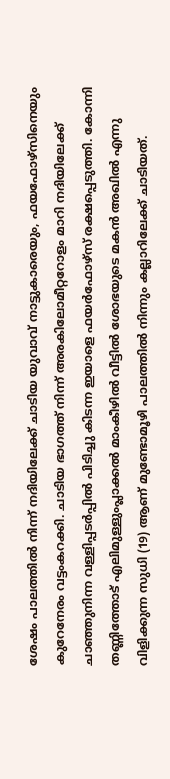ശേഷം പാലത്തിൽ നിന്ന് നദിയിലേക്ക് ചാടിയ യുവാവ് നാട്ടുകാരെയും, ഫയഫോഴ്സിനെയും കുറേനേരം വട്ടംകറക്കി. ചാടിയ ഭാഗത്ത് നിന്ന് അരകിലോമീറ്ററോളം മാറി നദിയിലേക്ക് ചാഞ്ഞുനിന്ന വള്ളിപ്പടർപ്പിൽ പിടിച്ചു കിടന്ന ഇയാളെ ഫയർഫോഴ്സ് രക്ഷപ്പെടുത്തി. കോന്നി തണ്ണിത്തോട് എലിമുള്ളുംപ്ലാക്കൽ മാംകീഴിൽ വീട്ടിൽ ശോഭയുടെ മകൻ അഖിൽ എന്നു വിളിക്കുന്ന സുധി (19) ആണ് മുണ്ടോമൂഴി പാലത്തിൽ നിന്നും കല്ലാറിലേക്ക് ചാടിയത്.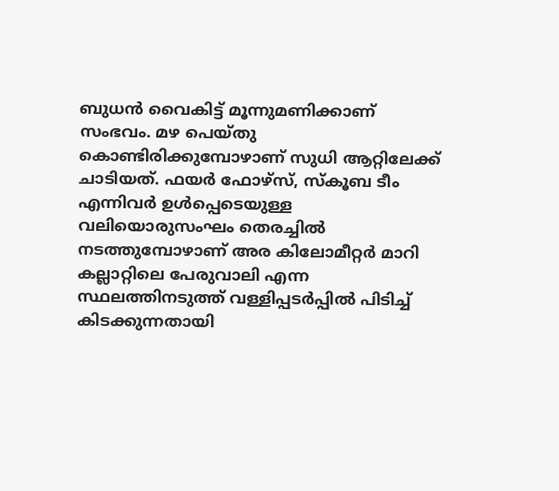ബുധൻ വൈകിട്ട് മൂന്നുമണിക്കാണ് സംഭവം. മഴ പെയ്തു കൊണ്ടിരിക്കുമ്പോഴാണ് സുധി ആറ്റിലേക്ക് ചാടിയത്. ഫയർ ഫോഴ്സ്, സ്കൂബ ടീം എന്നിവർ ഉൾപ്പെടെയുള്ള വലിയൊരുസംഘം തെരച്ചിൽ നടത്തുമ്പോഴാണ് അര കിലോമീറ്റർ മാറി കല്ലാറ്റിലെ പേരുവാലി എന്ന സ്ഥലത്തിനടുത്ത് വള്ളിപ്പടർപ്പിൽ പിടിച്ച് കിടക്കുന്നതായി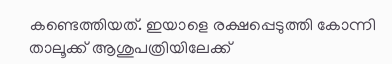കണ്ടെത്തിയത്. ഇയാളെ രക്ഷപ്പെടുത്തി കോന്നി താലൂക്ക് ആശുപത്രിയിലേക്ക്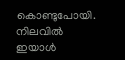കൊണ്ടുപോയി. നിലവിൽ ഇയാൾ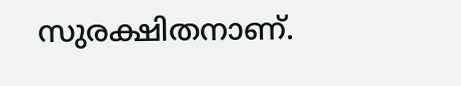സുരക്ഷിതനാണ്.